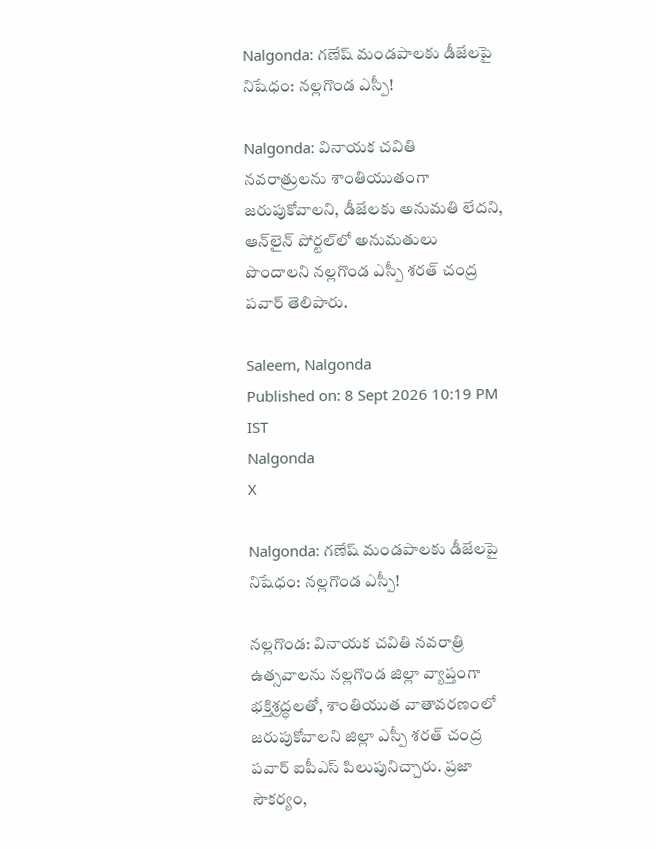Nalgonda: గణేష్ మండపాలకు డీజేలపై నిషేధం: నల్లగొండ ఎస్పీ!

Nalgonda: వినాయక చవితి నవరాత్రులను శాంతియుతంగా జరుపుకోవాలని, డీజేలకు అనుమతి లేదని, ఆన్‌లైన్ పోర్టల్‌లో అనుమతులు పొందాలని నల్లగొండ ఎస్పీ శరత్ చంద్ర పవార్ తెలిపారు.

Saleem, Nalgonda
Published on: 8 Sept 2026 10:19 PM IST
Nalgonda
X

Nalgonda: గణేష్ మండపాలకు డీజేలపై నిషేధం: నల్లగొండ ఎస్పీ!

నల్లగొండ: వినాయక చవితి నవరాత్రి ఉత్సవాలను నల్లగొండ జిల్లా వ్యాప్తంగా భక్తిశ్రద్ధలతో, శాంతియుత వాతావరణంలో జరుపుకోవాలని జిల్లా ఎస్పీ శరత్ చంద్ర పవార్ ఐపీఎస్ పిలుపునిచ్చారు. ప్రజా సౌకర్యం,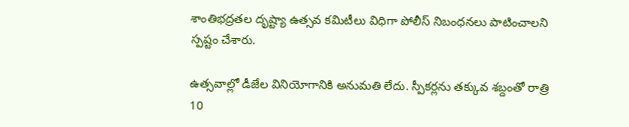శాంతిభద్రతల దృష్ట్యా ఉత్సవ కమిటీలు విధిగా పోలీస్ నిబంధనలు పాటించాలని స్పష్టం చేశారు.

ఉత్సవాల్లో డీజేల వినియోగానికి అనుమతి లేదు. స్పీకర్లను తక్కువ శబ్దంతో రాత్రి 10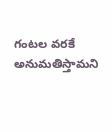గంటల వరకే అనుమతిస్తామని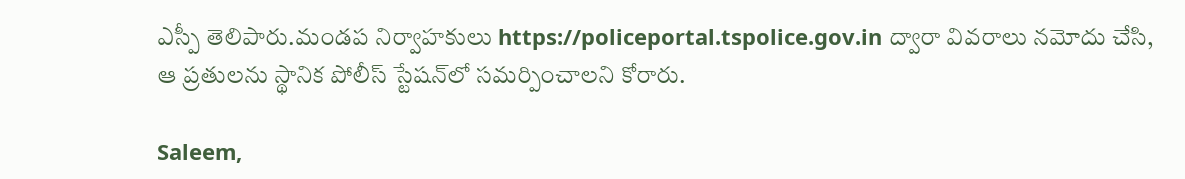ఎస్పీ తెలిపారు.మండప నిర్వాహకులు https://policeportal.tspolice.gov.in ద్వారా వివరాలు నమోదు చేసి, ఆ ప్రతులను స్థానిక పోలీస్ స్టేషన్‌లో సమర్పించాలని కోరారు.

Saleem,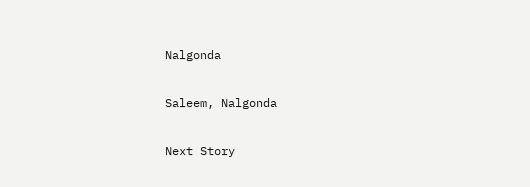Nalgonda

Saleem, Nalgonda

Next Story